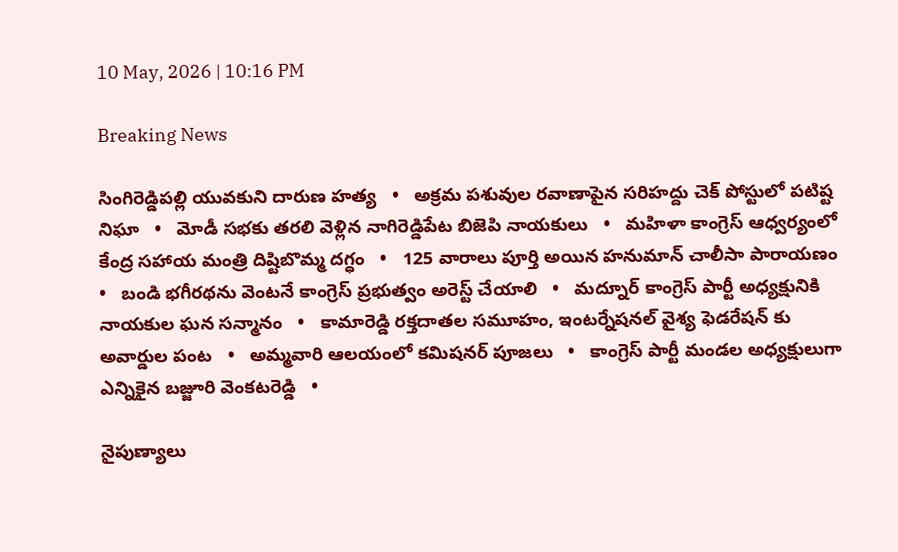10 May, 2026 | 10:16 PM

Breaking News

సింగిరెడ్డిపల్లి యువకుని దారుణ హత్య   •   అక్రమ పశువుల రవాణాపైన సరిహద్దు చెక్ పోస్టులో పటిష్ట నిఘా   •   మోడీ సభకు తరలి వెళ్లిన నాగిరెడ్డిపేట బిజెపి నాయకులు   •   మహిళా కాంగ్రెస్ ఆధ్వర్యంలో కేంద్ర సహాయ మంత్రి దిష్టిబొమ్మ దగ్ధం   •   125 వారాలు పూర్తి అయిన హనుమాన్ చాలీసా పారాయణం   •   బండి భగీరథను వెంటనే కాంగ్రెస్ ప్రభుత్వం అరెస్ట్ చేయాలి   •   మద్నూర్ కాంగ్రెస్ పార్టీ అధ్యక్షునికి నాయకుల ఘన సన్మానం   •   కామారెడ్డి రక్తదాతల సమూహం, ఇంటర్నేషనల్ వైశ్య ఫెడరేషన్ కు అవార్డుల పంట   •   అమ్మవారి ఆలయంలో కమిషనర్ పూజలు   •   కాంగ్రెస్ పార్టీ మండల అధ్యక్షులుగా ఎన్నికైన బజ్జూరి వెంకటరెడ్డి   •

నైపుణ్యాలు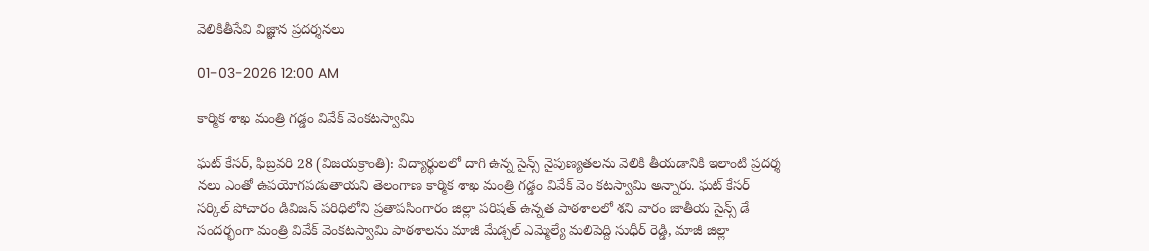వెలికితీసేవి విజ్ఞాన ప్రదర్శనలు

01-03-2026 12:00 AM

కార్మిక శాఖ మంత్రి గడ్డం వివేక్ వెంకటస్వామి

ఘట్ కేసర్, ఫిబ్రవరి 28 (విజయక్రాంతి): విద్యార్థులలో దాగి ఉన్న సైన్స్ నైపుణ్యతలను వెలికి తీయడానికి ఇలాంటి ప్రదర్శ నలు ఎంతో ఉపయోగపడుతాయని తెలంగాణ కార్మిక శాఖ మంత్రి గడ్డం వివేక్ వెం కటస్వామి అన్నారు. ఘట్ కేసర్ సర్కిల్ పోచారం డివిజన్ పరిధిలోని ప్రతాపసింగారం జిల్లా పరిషత్ ఉన్నత పాఠశాలలో శని వారం జాతీయ సైన్స్ డే సందర్భంగా మంత్రి వివేక్ వెంకటస్వామి పాఠశాలను మాజీ మేడ్చల్ ఎమ్మెల్యే మలిపెద్ది సుధీర్ రెడ్డి, మాజీ జిల్లా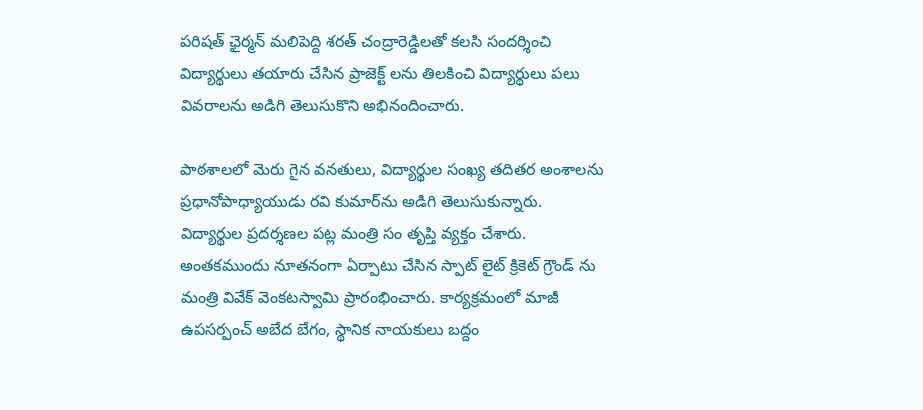పరిషత్ ఛైర్మన్ మలిపెద్ది శరత్ చంద్రారెడ్డిలతో కలసి సందర్శించి విద్యార్థులు తయారు చేసిన ప్రాజెక్ట్ లను తిలకించి విద్యార్థులు పలు వివరాలను అడిగి తెలుసుకొని అభినందించారు.

పాఠశాలలో మెరు గైన వనతులు, విద్యార్థుల సంఖ్య తదితర అంశాలను ప్రధానోపాధ్యాయుడు రవి కుమార్‌ను అడిగి తెలుసుకున్నారు. విద్యార్థుల ప్రదర్శణల పట్ల మంత్రి సం తృప్తి వ్యక్తం చేశారు. అంతకముందు నూతనంగా ఏర్పాటు చేసిన స్పాట్ లైట్ క్రికెట్ గ్రౌండ్ ను మంత్రి వివేక్ వెంకటస్వామి ప్రారంభించారు. కార్యక్రమంలో మాజీ ఉపసర్పంచ్ అబేద బేగం, స్థానిక నాయకులు బద్దం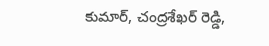కుమార్, చంద్రశేఖర్ రెడ్డి,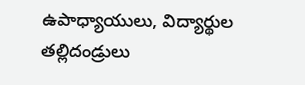ఉపాధ్యాయులు, విద్యార్థుల తల్లిదండ్రులు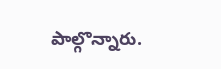పాల్గొన్నారు.